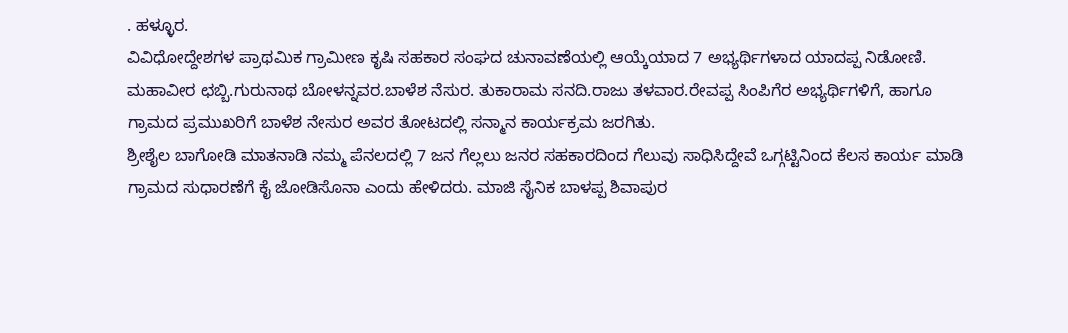. ಹಳ್ಳೂರ.
ವಿವಿಧೋದ್ದೇಶಗಳ ಪ್ರಾಥಮಿಕ ಗ್ರಾಮೀಣ ಕೃಷಿ ಸಹಕಾರ ಸಂಘದ ಚುನಾವಣೆಯಲ್ಲಿ ಆಯ್ಕೆಯಾದ 7 ಅಭ್ಯರ್ಥಿಗಳಾದ ಯಾದಪ್ಪ ನಿಡೋಣಿ. ಮಹಾವೀರ ಛಬ್ಬಿ.ಗುರುನಾಥ ಬೋಳನ್ನವರ.ಬಾಳೆಶ ನೆಸುರ. ತುಕಾರಾಮ ಸನದಿ.ರಾಜು ತಳವಾರ.ರೇವಪ್ಪ ಸಿಂಪಿಗೆರ ಅಭ್ಯರ್ಥಿಗಳಿಗೆ, ಹಾಗೂ ಗ್ರಾಮದ ಪ್ರಮುಖರಿಗೆ ಬಾಳೆಶ ನೇಸುರ ಅವರ ತೋಟದಲ್ಲಿ ಸನ್ಮಾನ ಕಾರ್ಯಕ್ರಮ ಜರಗಿತು.
ಶ್ರೀಶೈಲ ಬಾಗೋಡಿ ಮಾತನಾಡಿ ನಮ್ಮ ಪೆನಲದಲ್ಲಿ 7 ಜನ ಗೆಲ್ಲಲು ಜನರ ಸಹಕಾರದಿಂದ ಗೆಲುವು ಸಾಧಿಸಿದ್ದೇವೆ ಒಗ್ಗಟ್ಟಿನಿಂದ ಕೆಲಸ ಕಾರ್ಯ ಮಾಡಿ ಗ್ರಾಮದ ಸುಧಾರಣೆಗೆ ಕೈ ಜೋಡಿಸೊನಾ ಎಂದು ಹೇಳಿದರು. ಮಾಜಿ ಸೈನಿಕ ಬಾಳಪ್ಪ ಶಿವಾಪುರ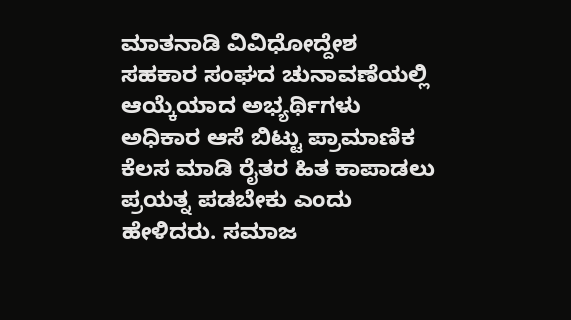ಮಾತನಾಡಿ ವಿವಿಧೋದ್ದೇಶ ಸಹಕಾರ ಸಂಘದ ಚುನಾವಣೆಯಲ್ಲಿ ಆಯ್ಕೆಯಾದ ಅಭ್ಯರ್ಥಿಗಳು ಅಧಿಕಾರ ಆಸೆ ಬಿಟ್ಟು ಪ್ರಾಮಾಣಿಕ ಕೆಲಸ ಮಾಡಿ ರೈತರ ಹಿತ ಕಾಪಾಡಲು ಪ್ರಯತ್ನ ಪಡಬೇಕು ಎಂದು ಹೇಳಿದರು. ಸಮಾಜ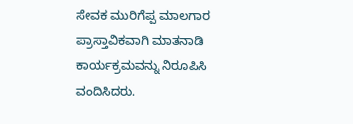ಸೇವಕ ಮುರಿಗೆಪ್ಪ ಮಾಲಗಾರ ಪ್ರಾಸ್ತಾವಿಕವಾಗಿ ಮಾತನಾಡಿ ಕಾರ್ಯಕ್ರಮವನ್ನು ನಿರೂಪಿಸಿ ವಂದಿಸಿದರು.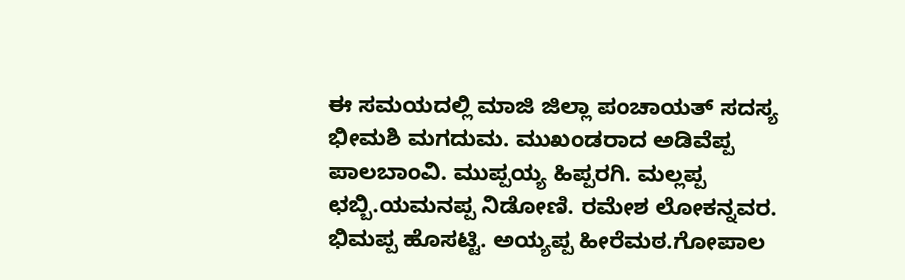ಈ ಸಮಯದಲ್ಲಿ ಮಾಜಿ ಜಿಲ್ಲಾ ಪಂಚಾಯತ್ ಸದಸ್ಯ ಭೀಮಶಿ ಮಗದುಮ. ಮುಖಂಡರಾದ ಅಡಿವೆಪ್ಪ ಪಾಲಬಾಂವಿ. ಮುಪ್ಪಯ್ಯ ಹಿಪ್ಪರಗಿ. ಮಲ್ಲಪ್ಪ ಛಬ್ಬಿ.ಯಮನಪ್ಪ ನಿಡೋಣಿ. ರಮೇಶ ಲೋಕನ್ನವರ. ಭಿಮಪ್ಪ ಹೊಸಟ್ಟಿ. ಅಯ್ಯಪ್ಪ ಹೀರೆಮಠ.ಗೋಪಾಲ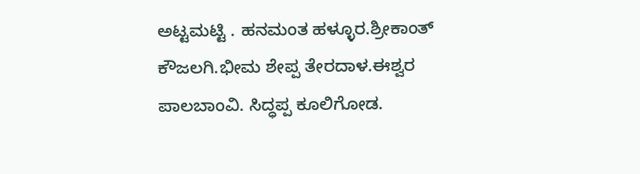ಅಟ್ಟಮಟ್ಟಿ . ಹನಮಂತ ಹಳ್ಳೂರ.ಶ್ರೀಕಾಂತ್ ಕೌಜಲಗಿ.ಭೀಮ ಶೇಪ್ಪ ತೇರದಾಳ.ಈಶ್ವರ ಪಾಲಬಾಂವಿ. ಸಿದ್ಧಪ್ಪ ಕೂಲಿಗೋಡ.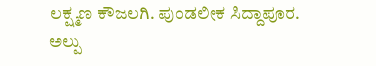ಲಕ್ಷ್ಮಣ ಕೌಜಲಗಿ. ಪುಂಡಲೀಕ ಸಿದ್ದಾಪೂರ. ಅಲ್ಪು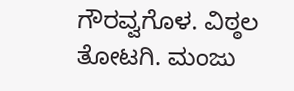ಗೌರವ್ವಗೊಳ. ವಿಠ್ಠಲ ತೋಟಗಿ. ಮಂಜು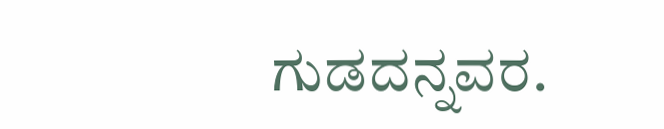ಗುಡದನ್ನವರ.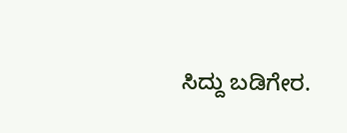ಸಿದ್ದು ಬಡಿಗೇರ.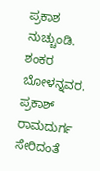ಪ್ರಕಾಶ ನುಚ್ಚುಂಡಿ. ಶಂಕರ ಬೋಳನ್ನವರ. ಪ್ರಕಾಶ್ ರಾಮದುರ್ಗ ಸೇರಿದಂತೆ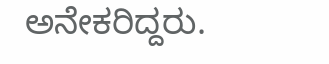ಅನೇಕರಿದ್ದರು.